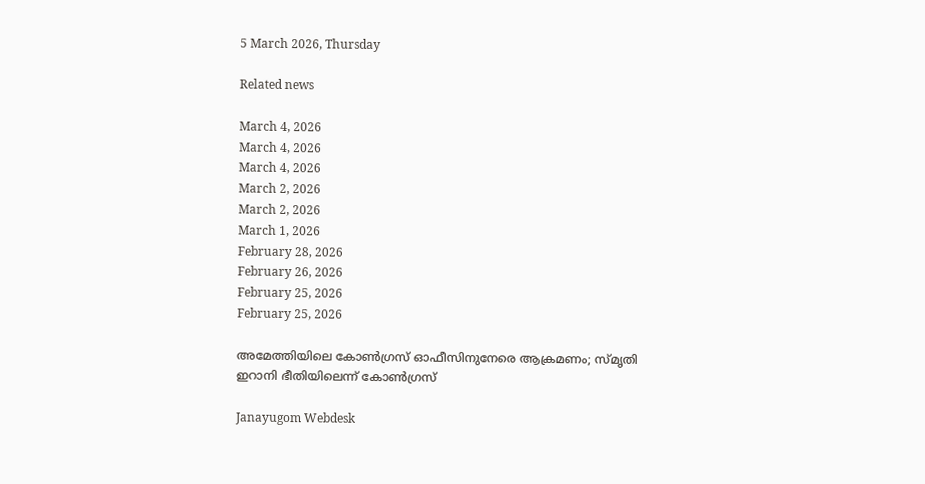5 March 2026, Thursday

Related news

March 4, 2026
March 4, 2026
March 4, 2026
March 2, 2026
March 2, 2026
March 1, 2026
February 28, 2026
February 26, 2026
February 25, 2026
February 25, 2026

അമേത്തിയിലെ കോണ്‍ഗ്രസ് ഓഫീസിനുനേരെ ആക്രമണം; സ്മൃതി ഇറാനി ഭീതിയിലെന്ന് കോണ്‍ഗ്രസ്

Janayugom Webdesk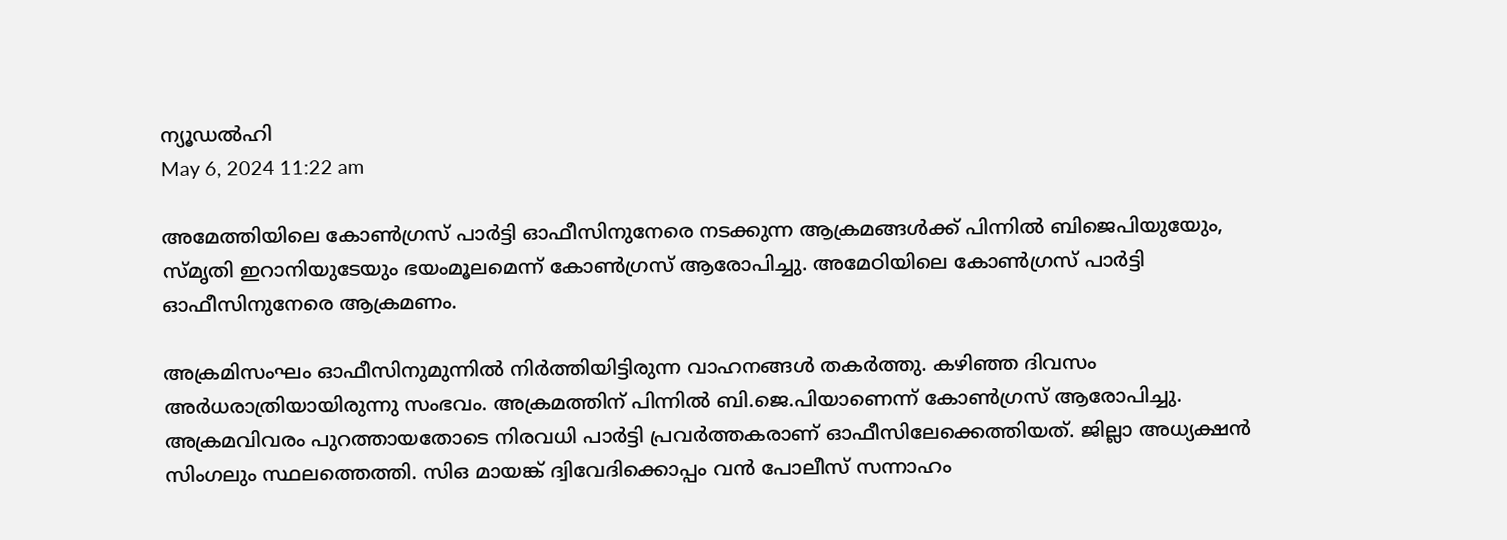ന്യൂഡല്‍ഹി
May 6, 2024 11:22 am

അമേത്തിയിലെ കോണ്‍ഗ്രസ് പാര്‍ട്ടി ഓഫീസിനുനേരെ നടക്കുന്ന ആക്രമങ്ങള്‍ക്ക് പിന്നില്‍ ബിജെപിയുയേും, സ്മൃതി ഇറാനിയുടേയും ഭയംമൂലമെന്ന് കോണ്‍ഗ്രസ് ആരോപിച്ചു. അമേഠിയിലെ കോൺഗ്രസ് പാർട്ടി ഓഫീസിനുനേരെ ആക്രമണം.

അക്രമിസംഘം ഓഫീസിനുമുന്നിൽ നിർത്തിയിട്ടിരുന്ന വാഹനങ്ങൾ തകർത്തു. കഴിഞ്ഞ ദിവസം അർധരാത്രിയായിരുന്നു സംഭവം. അക്രമത്തിന് പിന്നിൽ ബി.ജെ.പിയാണെന്ന് കോൺഗ്രസ് ആരോപിച്ചു. അക്രമവിവരം പുറത്തായതോടെ നിരവധി പാർട്ടി പ്രവർത്തകരാണ് ഓഫീസിലേക്കെത്തിയത്. ജില്ലാ അധ്യക്ഷൻ സിംഗലും സ്ഥലത്തെത്തി. സിഒ മായങ്ക് ദ്വിവേദിക്കൊപ്പം വൻ പോലീസ് സന്നാഹം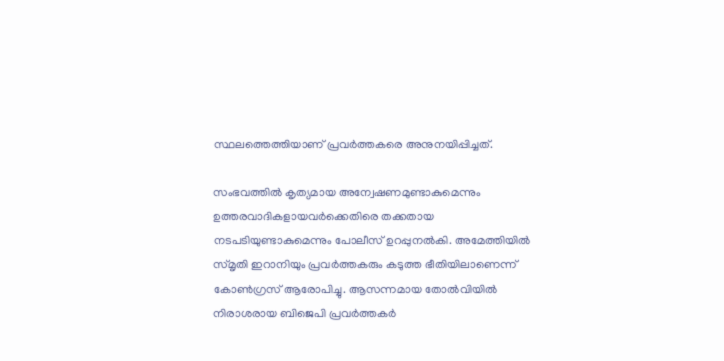സ്ഥലത്തെത്തിയാണ് പ്രവര്‍ത്തകരെ അനുനയിപ്പിച്ചത്.

സംഭവത്തിൽ കൃത്യമായ അന്വേഷണമുണ്ടാകുമെന്നും ഉത്തരവാദികളായവർക്കെതിരെ തക്കതായ നടപടിയുണ്ടാകുമെന്നും പോലീസ് ഉറപ്പുനൽകി. അമേത്തിയില്‍ സ്മൃതി ഇറാനിയും പ്രവർത്തകരും കടുത്ത ഭീതിയിലാണെന്ന് കോൺഗ്രസ് ആരോപിച്ചു. ആസന്നമായ തോൽവിയിൽ നിരാശരായ ബിജെപി പ്രവര്‍ത്തകര്‍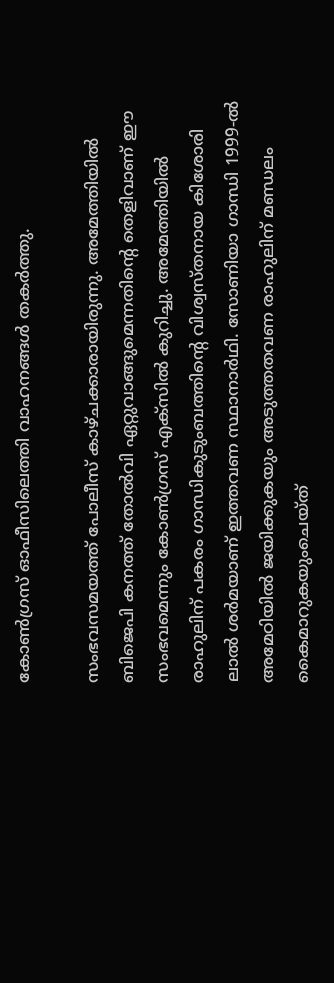കോൺഗ്രസ് ഓഫീസിലെത്തി വാഹനങ്ങൾ തകർത്തു.

സംഭവസമയത്ത് പോലീസ് കാഴ്ചക്കാരായിരുന്നു. അമേത്തിയില്‍ ബിജെപി കനത്ത് തോൽവി ഏറ്റുവാങ്ങുമെന്നതിന്റെ തെളിവാണ് ഈ സംഭവമെന്നും കോൺഗ്രസ് എക്സിൽ കുറിച്ചു. അമേത്തിയില്‍ രാഹുലിന് പകരം ഗാന്ധികുടുംബത്തിന്റെ വിശ്വസ്തനായ കിശോരി ലാൽ ശർമയാണ് ഇത്തവണ സ്ഥാനാർഥി. സോണിയാ ഗാന്ധി 1999‑ൽ അമേഠിയിൽ ജയിക്കുകയും അടുത്തതവണ രാഹുലിന് മണ്ഡലം കൈമാറുകയുംചെയ്ത്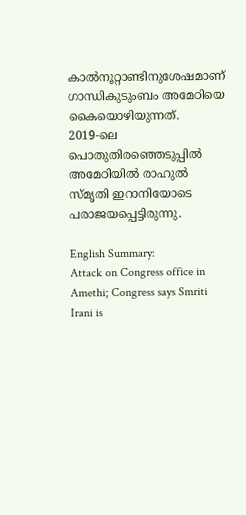കാൽനൂറ്റാണ്ടിനുശേഷമാണ് ഗാന്ധികുടുംബം അമേഠിയെ കൈയൊഴിയുന്നത്. 2019‑ലെ പൊതുതിരഞ്ഞെടുപ്പിൽ അമേഠിയിൽ രാഹുൽ സ്മൃതി ഇറാനിയോടെ പരാജയപ്പെട്ടിരുന്നു.

English Summary:
Attack on Congress office in Amethi; Congress says Smriti Irani is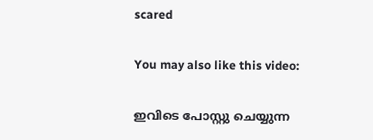scared

You may also like this video:

ഇവിടെ പോസ്റ്റു ചെയ്യുന്ന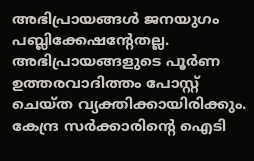അഭിപ്രായങ്ങള്‍ ജനയുഗം പബ്ലിക്കേഷന്റേതല്ല. അഭിപ്രായങ്ങളുടെ പൂര്‍ണ ഉത്തരവാദിത്തം പോസ്റ്റ് ചെയ്ത വ്യക്തിക്കായിരിക്കും. കേന്ദ്ര സര്‍ക്കാരിന്റെ ഐടി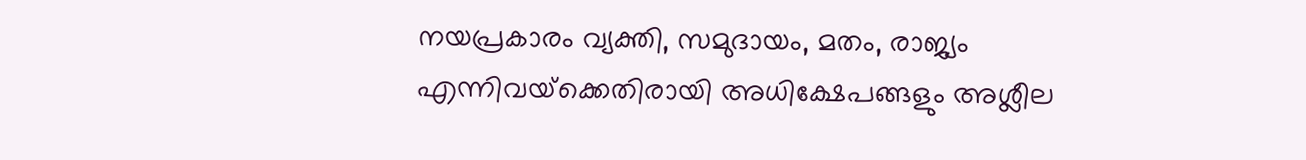നയപ്രകാരം വ്യക്തി, സമുദായം, മതം, രാജ്യം എന്നിവയ്‌ക്കെതിരായി അധിക്ഷേപങ്ങളും അശ്ലീല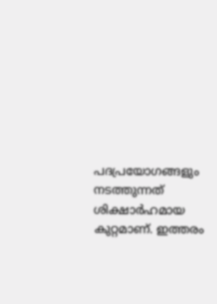പദപ്രയോഗങ്ങളും നടത്തുന്നത് ശിക്ഷാര്‍ഹമായ കുറ്റമാണ്. ഇത്തരം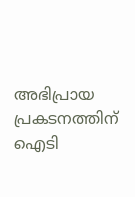അഭിപ്രായ പ്രകടനത്തിന് ഐടി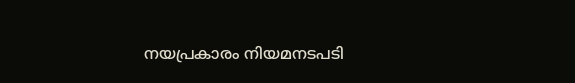നയപ്രകാരം നിയമനടപടി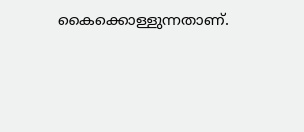കൈക്കൊള്ളുന്നതാണ്.